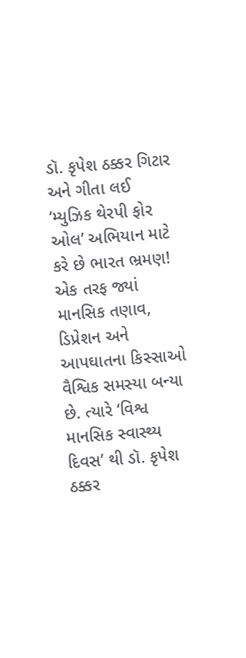ડૉ. કૃપેશ ઠક્કર ગિટાર અને ગીતા લઈ ‘મ્યુઝિક થેરપી ફોર ઓલ’ અભિયાન માટે કરે છે ભારત ભ્રમણ!
એક તરફ જ્યાં માનસિક તણાવ, ડિપ્રેશન અને આપઘાતના કિસ્સાઓ વૈશ્વિક સમસ્યા બન્યા છે. ત્યારે ‘વિશ્વ માનસિક સ્વાસ્થ્ય દિવસ’ થી ડૉ. કૃપેશ ઠક્કર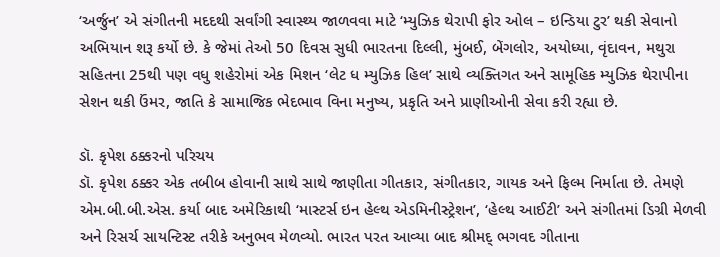‘અર્જુન’ એ સંગીતની મદદથી સર્વાંગી સ્વાસ્થ્ય જાળવવા માટે ‘મ્યુઝિક થેરાપી ફોર ઓલ – ઇન્ડિયા ટુર’ થકી સેવાનો અભિયાન શરૂ કર્યો છે. કે જેમાં તેઓ 50 દિવસ સુધી ભારતના દિલ્લી, મુંબઈ, બેંગલોર, અયોધ્યા, વૃંદાવન, મથુરા સહિતના 25થી પણ વધુ શહેરોમાં એક મિશન ‘લેટ ધ મ્યુઝિક હિલ’ સાથે વ્યક્તિગત અને સામૂહિક મ્યુઝિક થેરાપીના સેશન થકી ઉંમર, જાતિ કે સામાજિક ભેદભાવ વિના મનુષ્ય, પ્રકૃતિ અને પ્રાણીઓની સેવા કરી રહ્યા છે.

ડૉ. કૃપેશ ઠક્કરનો પરિચય
ડૉ. કૃપેશ ઠક્કર એક તબીબ હોવાની સાથે સાથે જાણીતા ગીતકાર, સંગીતકાર, ગાયક અને ફિલ્મ નિર્માતા છે. તેમણે એમ.બી.બી.એસ. કર્યા બાદ અમેરિકાથી ‘માસ્ટર્સ ઇન હેલ્થ એડમિનીસ્ટ્રેશન’, ‘હેલ્થ આઈટી’ અને સંગીતમાં ડિગ્રી મેળવી અને રિસર્ચ સાયન્ટિસ્ટ તરીકે અનુભવ મેળવ્યો. ભારત પરત આવ્યા બાદ શ્રીમદ્ ભગવદ ગીતાના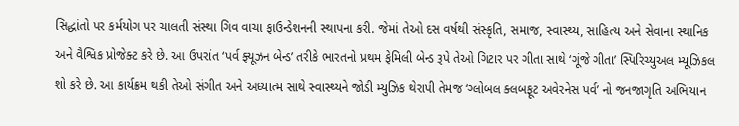સિદ્ધાંતો પર કર્મયોગ પર ચાલતી સંસ્થા ગિવ વાચા ફાઉન્ડેશનની સ્થાપના કરી. જેમાં તેઓ દસ વર્ષથી સંસ્કૃતિ, સમાજ, સ્વાસ્થ્ય, સાહિત્ય અને સેવાના સ્થાનિક અને વૈશ્વિક પ્રોજેક્ટ કરે છે. આ ઉપરાંત ‘પર્વ ફ્યૂઝન બેન્ડ’ તરીકે ભારતનો પ્રથમ ફેમિલી બેન્ડ રૂપે તેઓ ગિટાર પર ગીતા સાથે ‘ગૂંજે ગીતા’ સ્પિરિચ્યુઅલ મ્યૂઝિકલ શો કરે છે. આ કાર્યક્રમ થકી તેઓ સંગીત અને અધ્યાત્મ સાથે સ્વાસ્થ્યને જોડી મ્યુઝિક થેરાપી તેમજ ‘ગ્લોબલ ક્લબફૂટ અવેરનેસ પર્વ’ નો જનજાગૃતિ અભિયાન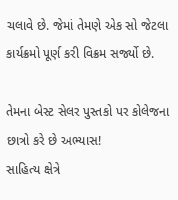ચલાવે છે. જેમાં તેમણે એક સો જેટલા કાર્યક્રમો પૂર્ણ કરી વિક્રમ સર્જ્યો છે.

તેમના બેસ્ટ સેલર પુસ્તકો પર કોલેજના છાત્રો કરે છે અભ્યાસ!
સાહિત્ય ક્ષેત્રે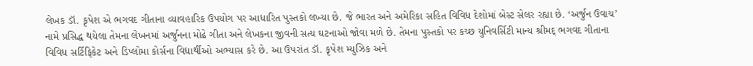લેખક ડૉ. કૃપેશ એ ભગવદ ગીતાના વ્યાવહારિક ઉપયોગ પર આધારિત પુસ્તકો લખ્યા છે. જે ભારત અને અમેરિકા સહિત વિવિધ દેશોમાં બેસ્ટ સેલર રહ્યા છે. ‘અર્જુન ઉવાચ’ નામે પ્રસિદ્ધ થયેલા તેમના લેખનમાં અર્જુનના મોઢે ગીતા અને લેખકના જીવની સત્ય ઘટનાઓ જોવા મળે છે. તેમના પુસ્તકો પર કચ્છ યુનિવર્સિટી માન્ય શ્રીમદ્ ભગવદ ગીતાના વિવિધ સર્ટિફિકેટ અને ડિપ્લોમા કોર્સના વિદ્યાર્થીઓ અભ્યાસ કરે છે. આ ઉપરાંત ડૉ. કૃપેશ મ્યુઝિક અને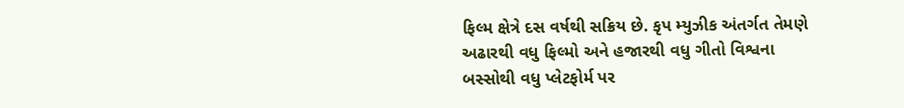ફિલ્મ ક્ષેત્રે દસ વર્ષથી સક્રિય છે. કૃપ મ્યુઝીક અંતર્ગત તેમણે અઢારથી વધુ ફિલ્મો અને હજારથી વધુ ગીતો વિશ્વના બસ્સોથી વધુ પ્લેટફોર્મ પર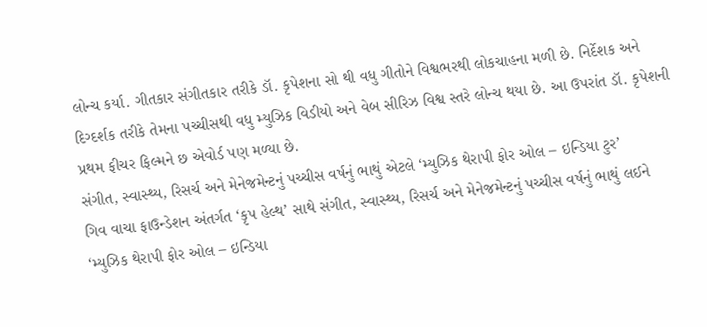લોન્ચ કર્યા. ગીતકાર સંગીતકાર તરીકે ડૉ. કૃપેશના સો થી વધુ ગીતોને વિશ્વભરથી લોકચાહના મળી છે. નિર્દેશક અને દિગ્દર્શક તરીકે તેમના પચ્ચીસથી વધુ મ્યુઝિક વિડીયો અને વેબ સીરિઝ વિશ્વ સ્તરે લોન્ચ થયા છે. આ ઉપરાંત ડૉ. કૃપેશની પ્રથમ ફીચર ફિલ્મને છ એવોર્ડ પણ મળ્યા છે.
સંગીત, સ્વાસ્થ્ય, રિસર્ચ અને મેનેજમેન્ટનું પચ્ચીસ વર્ષનું ભાથું એટલે ‘મ્યુઝિક થેરાપી ફોર ઓલ – ઇન્ડિયા ટુર’
ગિવ વાચા ફાઉન્ડેશન અંતર્ગત ‘કૃપ હેલ્થ’ સાથે સંગીત, સ્વાસ્થ્ય, રિસર્ચ અને મેનેજમેન્ટનું પચ્ચીસ વર્ષનું ભાથું લઈને ‘મ્યુઝિક થેરાપી ફોર ઓલ – ઇન્ડિયા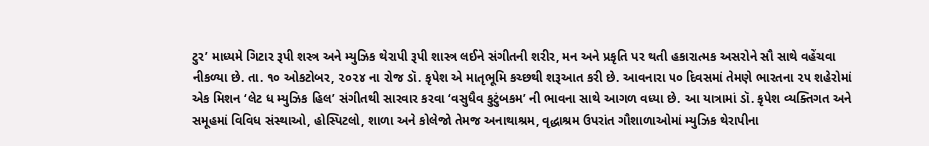ટુર’ માધ્યમે ગિટાર રૂપી શસ્ત્ર અને મ્યુઝિક થેરાપી રૂપી શાસ્ત્ર લઈને સંગીતની શરીર, મન અને પ્રકૃતિ પર થતી હકારાત્મક અસરોને સૌ સાથે વહેંચવા નીકળ્યા છે. તા. ૧૦ ઓકટોબર, ૨૦૨૪ ના રોજ ડૉ. કૃપેશ એ માતૃભૂમિ કચ્છથી શરૂઆત કરી છે. આવનારા ૫૦ દિવસમાં તેમણે ભારતના ૨૫ શહેરોમાં એક મિશન ‘લેટ ધ મ્યુઝિક હિલ’ સંગીતથી સારવાર કરવા ‘વસુધૈવ કુટુંબકમ’ ની ભાવના સાથે આગળ વધ્યા છે. આ યાત્રામાં ડૉ. કૃપેશ વ્યક્તિગત અને સમૂહમાં વિવિધ સંસ્થાઓ, હોસ્પિટલો, શાળા અને કોલેજો તેમજ અનાથાશ્રમ, વૃદ્ધાશ્રમ ઉપરાંત ગૌશાળાઓમાં મ્યુઝિક થેરાપીના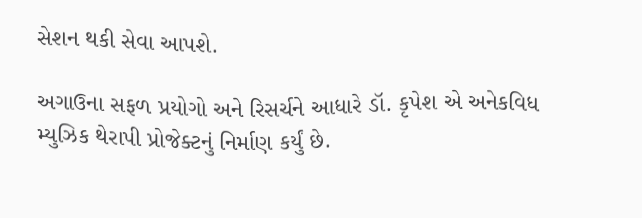સેશન થકી સેવા આપશે.

અગાઉના સફળ પ્રયોગો અને રિસર્ચને આધારે ડૉ. કૃપેશ એ અનેકવિધ મ્યુઝિક થેરાપી પ્રોજેક્ટનું નિર્માણ કર્યું છે.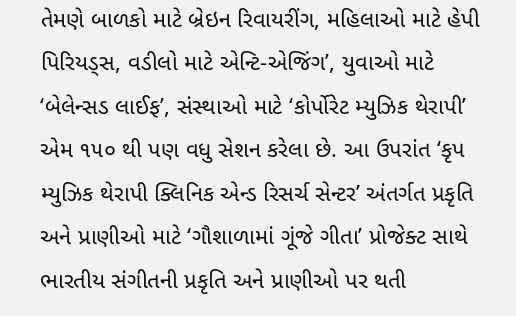તેમણે બાળકો માટે બ્રેઇન રિવાયરીંગ, મહિલાઓ માટે હેપી પિરિયડ્સ, વડીલો માટે એન્ટિ-એજિંગ’, યુવાઓ માટે ‘બેલેન્સડ લાઈફ’, સંસ્થાઓ માટે ‘કોર્પોરેટ મ્યુઝિક થેરાપી’ એમ ૧૫૦ થી પણ વધુ સેશન કરેલા છે. આ ઉપરાંત ‘કૃપ મ્યુઝિક થેરાપી ક્લિનિક એન્ડ રિસર્ચ સેન્ટર’ અંતર્ગત પ્રકૃતિ અને પ્રાણીઓ માટે ‘ગૌશાળામાં ગૂંજે ગીતા’ પ્રોજેક્ટ સાથે ભારતીય સંગીતની પ્રકૃતિ અને પ્રાણીઓ પર થતી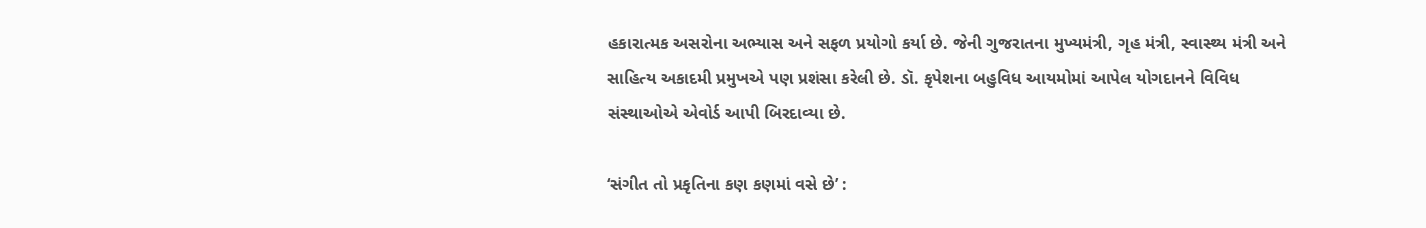હકારાત્મક અસરોના અભ્યાસ અને સફળ પ્રયોગો કર્યા છે. જેની ગુજરાતના મુખ્યમંત્રી, ગૃહ મંત્રી, સ્વાસ્થ્ય મંત્રી અને સાહિત્ય અકાદમી પ્રમુખએ પણ પ્રશંસા કરેલી છે. ડૉ. કૃપેશના બહુવિધ આયમોમાં આપેલ યોગદાનને વિવિધ સંસ્થાઓએ એવોર્ડ આપી બિરદાવ્યા છે.

‘સંગીત તો પ્રકૃતિના કણ કણમાં વસે છે’ :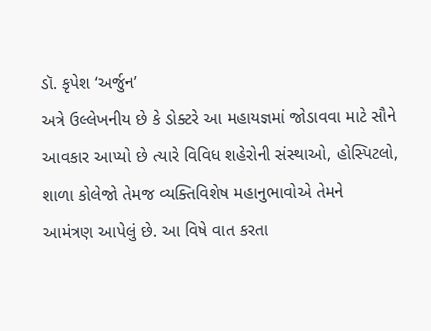ડૉ. કૃપેશ ‘અર્જુન’
અત્રે ઉલ્લેખનીય છે કે ડોક્ટરે આ મહાયજ્ઞમાં જોડાવવા માટે સૌને આવકાર આપ્યો છે ત્યારે વિવિધ શહેરોની સંસ્થાઓ, હોસ્પિટલો, શાળા કોલેજો તેમજ વ્યક્તિવિશેષ મહાનુભાવોએ તેમને આમંત્રણ આપેલું છે. આ વિષે વાત કરતા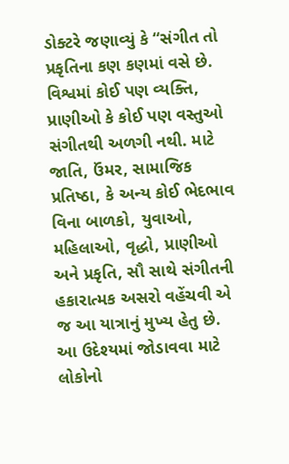ડોક્ટરે જણાવ્યું કે “સંગીત તો પ્રકૃતિના કણ કણમાં વસે છે. વિશ્વમાં કોઈ પણ વ્યક્તિ, પ્રાણીઓ કે કોઈ પણ વસ્તુઓ સંગીતથી અળગી નથી. માટે જાતિ, ઉંમર, સામાજિક પ્રતિષ્ઠા, કે અન્ય કોઈ ભેદભાવ વિના બાળકો, યુવાઓ, મહિલાઓ, વૃદ્ધો, પ્રાણીઓ અને પ્રકૃતિ, સૌ સાથે સંગીતની હકારાત્મક અસરો વહેંચવી એ જ આ યાત્રાનું મુખ્ય હેતુ છે. આ ઉદેશ્યમાં જોડાવવા માટે લોકોનો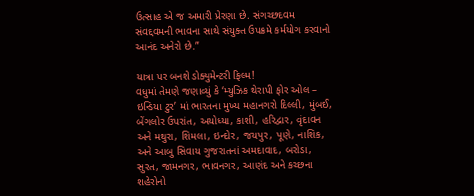ઉત્સાહ એ જ અમારી પ્રેરણા છે. સંગચ્છદવમ સંવદ્દવમની ભાવના સાથે સંયુક્ત ઉપક્રમે કર્મયોગ કરવાનો આનંદ અનેરો છે.”

યાત્રા પર બનશે ડોક્યુમેન્ટરી ફિલ્મ!
વધુમાં તેમણે જણાવ્યું કે ‘મ્યુઝિક થેરાપી ફોર ઓલ – ઇન્ડિયા ટુર’ માં ભારતના મુખ્ય મહાનગરો દિલ્લી, મુંબઈ, બેંગલોર ઉપરાંત, અયોધ્યા, કાશી, હરિદ્વાર, વૃંદાવન અને મથુરા, શિમલા, ઇન્દોર, જયપુર, પૂણે, નાશિક, અને આબુ સિવાય ગુજરાતનાં અમદાવાદ, બરોડા, સુરત, જામનગર, ભાવનગર, આણંદ અને કચ્છના શહેરોનો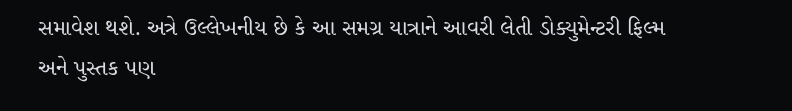સમાવેશ થશે. અત્રે ઉલ્લેખનીય છે કે આ સમગ્ર યાત્રાને આવરી લેતી ડોક્યુમેન્ટરી ફિલ્મ અને પુસ્તક પણ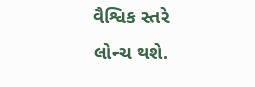વૈશ્વિક સ્તરે લોન્ચ થશે.